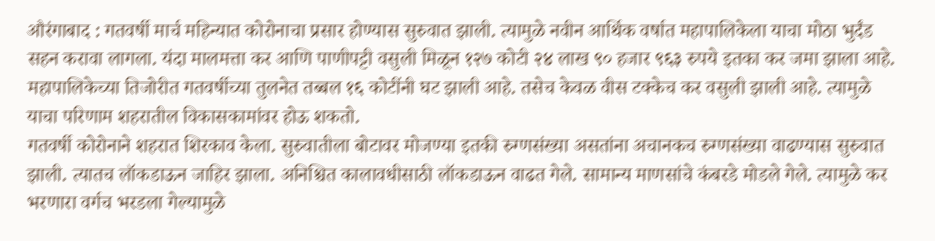औरंगाबाद : गतवर्षी मार्च महिन्यात कोरोनाचा प्रसार होण्यास सुरुवात झाली. त्यामुळे नवीन आर्थिक वर्षात महापालिकेला याचा मोठा भुर्दंड सहन करावा लागला. यंदा मालमत्ता कर आणि पाणीपट्टी वसुली मिळून १२७ कोटी २४ लाख ९० हजार ९६३ रुपये इतका कर जमा झाला आहे. महापालिकेच्या तिजोरीत गतवर्षीच्या तुलनेत तब्बल १६ कोटींनी घट झाली आहे. तसेच केवळ वीस टक्केच कर वसुली झाली आहे. त्यामुळे याचा परिणाम शहरातील विकासकामांवर होऊ शकतो.
गतवर्षी कोरोनाने शहरात शिरकाव केला. सुरुवातीला बोटावर मोजण्या इतकी रुग्णसंख्या असतांना अचानकच रुग्णसंख्या वाढण्यास सुरुवात झाली. त्यातच लॉकडाऊन जाहिर झाला. अनिश्चित कालावधीसाठी लॉकडाऊन वाढत गेले. सामान्य माणसांचे कंबरडे मोडले गेले. त्यामुळे कर भरणारा वर्गच भरडला गेल्यामुळे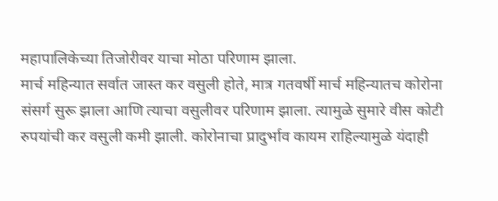महापालिकेच्या तिजोरीवर याचा मोठा परिणाम झाला.
मार्च महिन्यात सर्वात जास्त कर वसुली होते, मात्र गतवर्षी मार्च महिन्यातच कोरोना संसर्ग सुरू झाला आणि त्याचा वसुलीवर परिणाम झाला. त्यामुळे सुमारे वीस कोटी रुपयांची कर वसुली कमी झाली. कोरोनाचा प्रादुर्भाव कायम राहिल्यामुळे यंदाही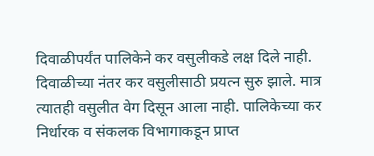दिवाळीपर्यंत पालिकेने कर वसुलीकडे लक्ष दिले नाही.
दिवाळीच्या नंतर कर वसुलीसाठी प्रयत्न सुरु झाले. मात्र त्यातही वसुलीत वेग दिसून आला नाही. पालिकेच्या कर निर्धारक व संकलक विभागाकडून प्राप्त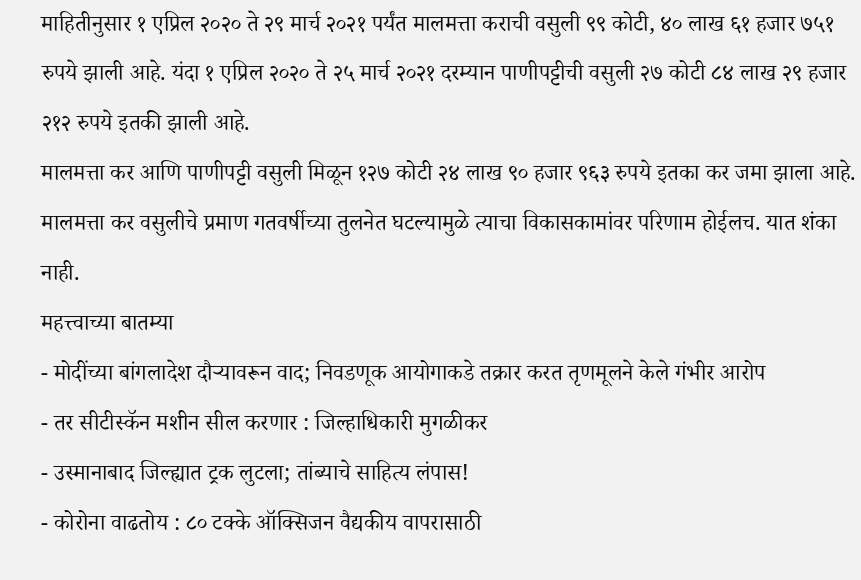माहितीनुसार १ एप्रिल २०२० ते २९ मार्च २०२१ पर्यंत मालमत्ता कराची वसुली ९९ कोटी, ४० लाख ६१ हजार ७५१ रुपये झाली आहे. यंदा १ एप्रिल २०२० ते २५ मार्च २०२१ दरम्यान पाणीपट्टीची वसुली २७ कोटी ८४ लाख २९ हजार २१२ रुपये इतकी झाली आहे.
मालमत्ता कर आणि पाणीपट्टी वसुली मिळून १२७ कोटी २४ लाख ९० हजार ९६३ रुपये इतका कर जमा झाला आहे. मालमत्ता कर वसुलीचे प्रमाण गतवर्षीच्या तुलनेत घटल्यामुळे त्याचा विकासकामांवर परिणाम होईलच. यात शंका नाही.
महत्त्वाच्या बातम्या
- मोदींच्या बांगलादेश दौऱ्यावरून वाद; निवडणूक आयोगाकडे तक्रार करत तृणमूलने केले गंभीर आरोप
- तर सीटीस्कॅन मशीन सील करणार : जिल्हाधिकारी मुगळीकर
- उस्मानाबाद जिल्ह्यात ट्रक लुटला; तांब्याचे साहित्य लंपास!
- कोरोना वाढतोय : ८० टक्के ऑक्सिजन वैद्यकीय वापरासाठी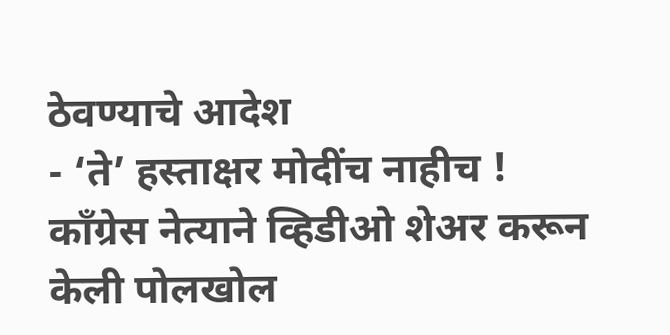ठेवण्याचे आदेश
- ‘ते’ हस्ताक्षर मोदींच नाहीच ! काँग्रेस नेत्याने व्हिडीओ शेअर करून केली पोलखोल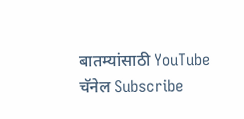बातम्यांसाठी YouTube चॅनेल Subscribe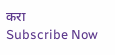करा
Subscribe Now